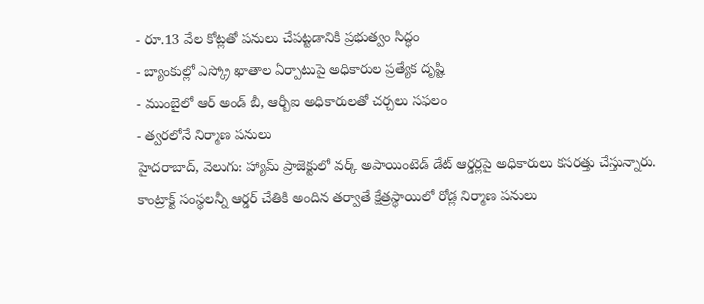- రూ.13 వేల కోట్లతో పనులు చేపట్టడానికి ప్రభుత్వం సిద్ధం
- బ్యాంకుల్లో ఎస్క్రో ఖాతాల ఏర్పాటుపై అధికారుల ప్రత్యేక దృష్టి
- ముంబైలో ఆర్ అండ్ బీ, ఆర్బీఐ అధికారులతో చర్చలు సఫలం
- త్వరలోనే నిర్మాణ పనులు
హైదరాబాద్, వెలుగు: హ్యామ్ ప్రాజెక్టులో వర్క్ అపాయింటెడ్ డేట్ ఆర్డర్లపై అధికారులు కసరత్తు చేస్తున్నారు. కాంట్రాక్ట్ సంస్థలన్నీ ఆర్డర్ చేతికి అందిన తర్వాతే క్షేత్రస్థాయిలో రోడ్ల నిర్మాణ పనులు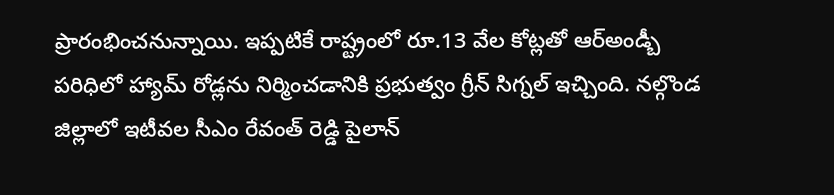ప్రారంభించనున్నాయి. ఇప్పటికే రాష్ట్రంలో రూ.13 వేల కోట్లతో ఆర్అండ్బీ పరిధిలో హ్యామ్ రోడ్లను నిర్మించడానికి ప్రభుత్వం గ్రీన్ సిగ్నల్ ఇచ్చింది. నల్గొండ జిల్లాలో ఇటీవల సీఎం రేవంత్ రెడ్డి పైలాన్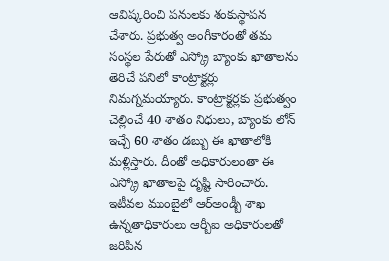ఆవిష్కరించి పనులకు శంకుస్థాపన చేశారు. ప్రభుత్వ అంగీకారంతో తమ సంస్థల పేరుతో ఎస్క్రో బ్యాంకు ఖాతాలను తెరిచే పనిలో కాంట్రాక్టర్లు నిమగ్నమయ్యారు. కాంట్రాక్టర్లకు ప్రభుత్వం చెల్లించే 40 శాతం నిధులు, బ్యాంకు లోన్ ఇచ్చే 60 శాతం డబ్బు ఈ ఖాతాలోకి మళ్లిస్తారు. దీంతో అధికారులంతా ఈ ఎస్క్రో ఖాతాలపై దృష్టి సారించారు. ఇటీవల ముంబైలో ఆర్అండ్బీ శాఖ ఉన్నతాధికారులు ఆర్బీఐ అధికారులతో జరిపిన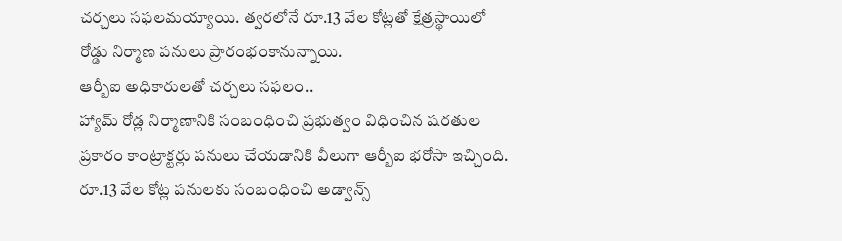చర్చలు సఫలమయ్యాయి. త్వరలోనే రూ.13 వేల కోట్లతో క్షేత్రస్థాయిలో రోడ్డు నిర్మాణ పనులు ప్రారంభంకానున్నాయి.
ఆర్బీఐ అధికారులతో చర్చలు సఫలం..
హ్యామ్ రోడ్ల నిర్మాణానికి సంబంధించి ప్రభుత్వం విధించిన షరతుల ప్రకారం కాంట్రాక్టర్లు పనులు చేయడానికి వీలుగా ఆర్బీఐ భరోసా ఇచ్చింది. రూ.13 వేల కోట్ల పనులకు సంబంధించి అడ్వాన్స్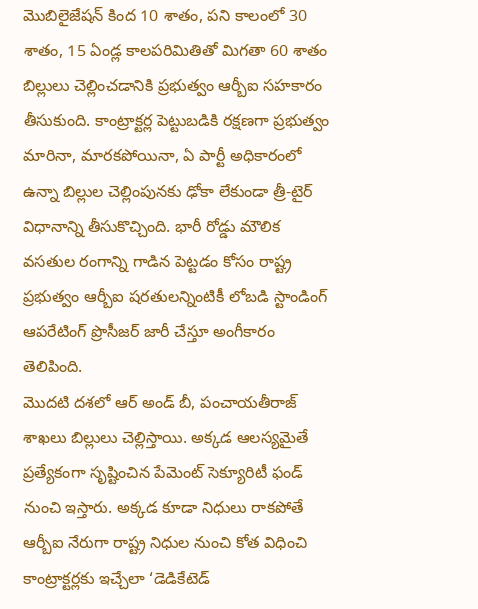మొబిలైజేషన్ కింద 10 శాతం, పని కాలంలో 30 శాతం, 15 ఏండ్ల కాలపరిమితితో మిగతా 60 శాతం బిల్లులు చెల్లించడానికి ప్రభుత్వం ఆర్బీఐ సహకారం తీసుకుంది. కాంట్రాక్టర్ల పెట్టుబడికి రక్షణగా ప్రభుత్వం మారినా, మారకపోయినా, ఏ పార్టీ అధికారంలో ఉన్నా బిల్లుల చెల్లింపునకు ఢోకా లేకుండా త్రీ-టైర్ విధానాన్ని తీసుకొచ్చింది. భారీ రోడ్డు మౌలిక వసతుల రంగాన్ని గాడిన పెట్టడం కోసం రాష్ట్ర ప్రభుత్వం ఆర్బీఐ షరతులన్నింటికీ లోబడి స్టాండింగ్ ఆపరేటింగ్ ప్రొసీజర్ జారీ చేస్తూ అంగీకారం తెలిపింది.
మొదటి దశలో ఆర్ అండ్ బీ, పంచాయతీరాజ్ శాఖలు బిల్లులు చెల్లిస్తాయి. అక్కడ ఆలస్యమైతే ప్రత్యేకంగా సృష్టించిన పేమెంట్ సెక్యూరిటీ ఫండ్ నుంచి ఇస్తారు. అక్కడ కూడా నిధులు రాకపోతే ఆర్బీఐ నేరుగా రాష్ట్ర నిధుల నుంచి కోత విధించి కాంట్రాక్టర్లకు ఇచ్చేలా ‘డెడికేటెడ్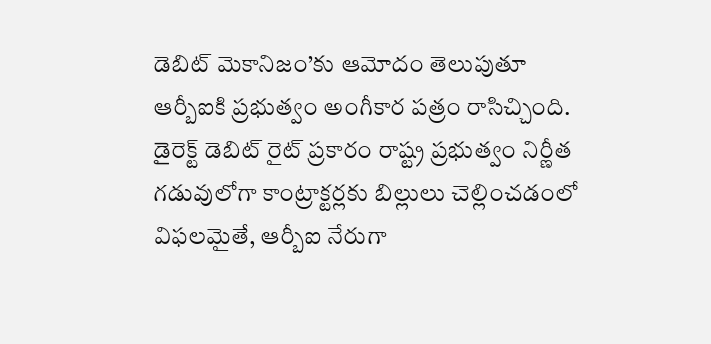డెబిట్ మెకానిజం’కు ఆమోదం తెలుపుతూ ఆర్బీఐకి ప్రభుత్వం అంగీకార పత్రం రాసిచ్చింది. డైరెక్ట్ డెబిట్ రైట్ ప్రకారం రాష్ట్ర ప్రభుత్వం నిర్ణీత గడువులోగా కాంట్రాక్టర్లకు బిల్లులు చెల్లించడంలో విఫలమైతే, ఆర్బీఐ నేరుగా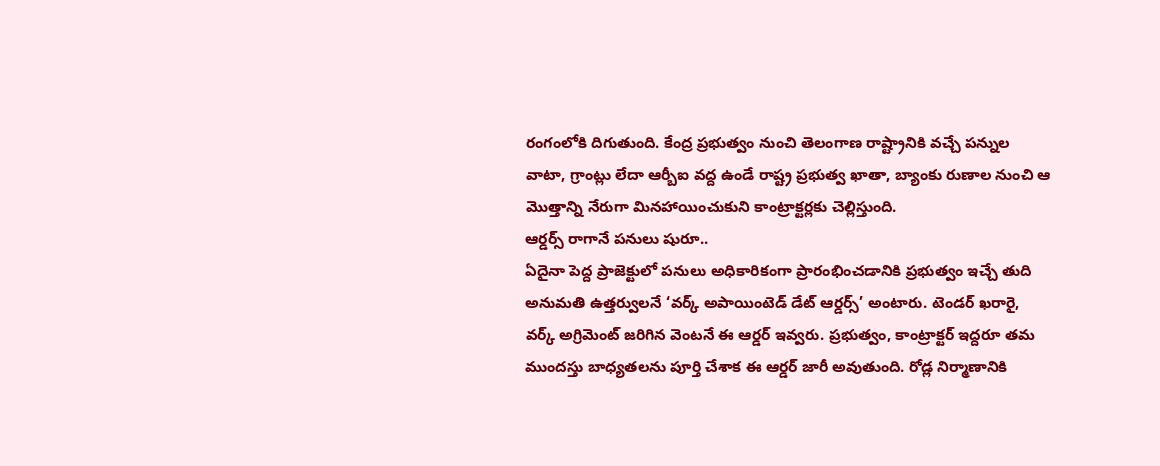రంగంలోకి దిగుతుంది. కేంద్ర ప్రభుత్వం నుంచి తెలంగాణ రాష్ట్రానికి వచ్చే పన్నుల వాటా, గ్రాంట్లు లేదా ఆర్బీఐ వద్ద ఉండే రాష్ట్ర ప్రభుత్వ ఖాతా, బ్యాంకు రుణాల నుంచి ఆ మొత్తాన్ని నేరుగా మినహాయించుకుని కాంట్రాక్టర్లకు చెల్లిస్తుంది.
ఆర్డర్స్ రాగానే పనులు షురూ..
ఏదైనా పెద్ద ప్రాజెక్టులో పనులు అధికారికంగా ప్రారంభించడానికి ప్రభుత్వం ఇచ్చే తుది అనుమతి ఉత్తర్వులనే ‘వర్క్ అపాయింటెడ్ డేట్ ఆర్డర్స్’ అంటారు. టెండర్ ఖరారై, వర్క్ అగ్రిమెంట్ జరిగిన వెంటనే ఈ ఆర్డర్ ఇవ్వరు. ప్రభుత్వం, కాంట్రాక్టర్ ఇద్దరూ తమ ముందస్తు బాధ్యతలను పూర్తి చేశాక ఈ ఆర్డర్ జారీ అవుతుంది. రోడ్ల నిర్మాణానికి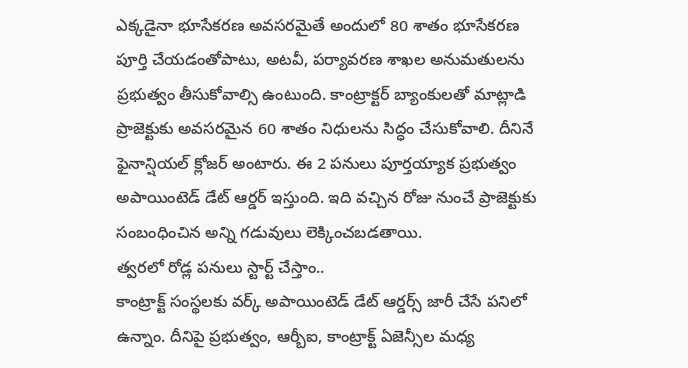ఎక్కడైనా భూసేకరణ అవసరమైతే అందులో 80 శాతం భూసేకరణ పూర్తి చేయడంతోపాటు, అటవీ, పర్యావరణ శాఖల అనుమతులను ప్రభుత్వం తీసుకోవాల్సి ఉంటుంది. కాంట్రాక్టర్ బ్యాంకులతో మాట్లాడి ప్రాజెక్టుకు అవసరమైన 60 శాతం నిధులను సిద్ధం చేసుకోవాలి. దీనినే ఫైనాన్షియల్ క్లోజర్ అంటారు. ఈ 2 పనులు పూర్తయ్యాక ప్రభుత్వం అపాయింటెడ్ డేట్ ఆర్డర్ ఇస్తుంది. ఇది వచ్చిన రోజు నుంచే ప్రాజెక్టుకు సంబంధించిన అన్ని గడువులు లెక్కించబడతాయి.
త్వరలో రోడ్ల పనులు స్టార్ట్ చేస్తాం..
కాంట్రాక్ట్ సంస్థలకు వర్క్ అపాయింటెడ్ డేట్ ఆర్డర్స్ జారీ చేసే పనిలో ఉన్నాం. దీనిపై ప్రభుత్వం, ఆర్బీఐ, కాంట్రాక్ట్ ఏజెన్సీల మధ్య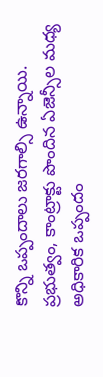కొన్ని ఒప్పందాలు జరగాల్సి ఉన్నాయి. ప్రభుత్వం, కాంట్రాక్టు పొందిన ఏజెన్సీల మధ్య అధికారిక ఒప్పందం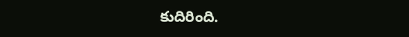కుదిరింది.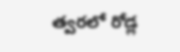త్వరలో రోడ్ల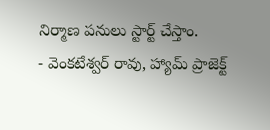నిర్మాణ పనులు స్టార్ట్ చేస్తాం.
- వెంకటేశ్వర్ రావు, హ్యామ్ ప్రాజెక్ట్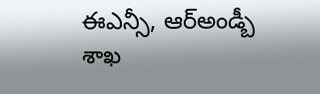ఈఎన్సీ, ఆర్అండ్బీ శాఖ